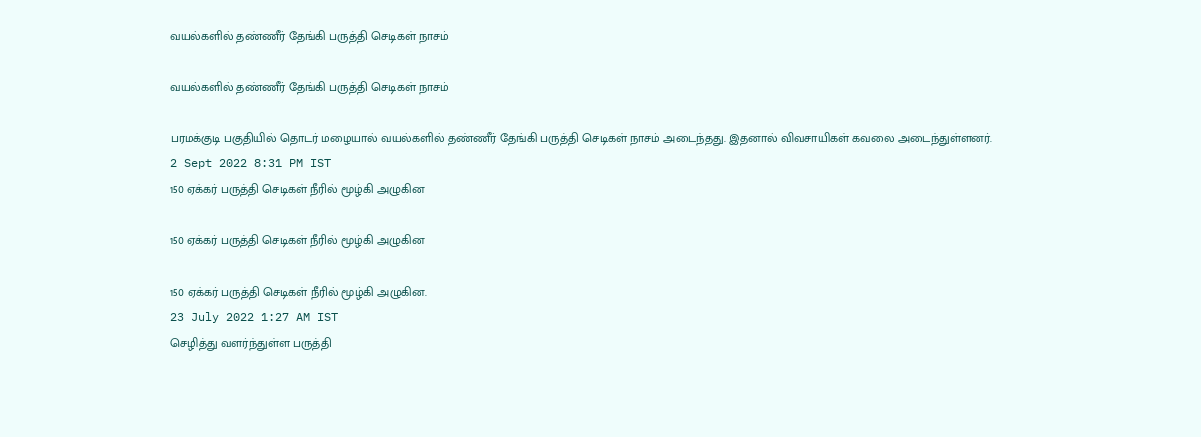வயல்களில் தண்ணீர் தேங்கி பருத்தி செடிகள் நாசம்

வயல்களில் தண்ணீர் தேங்கி பருத்தி செடிகள் நாசம்

பரமக்குடி பகுதியில் தொடர் மழையால் வயல்களில் தண்ணீர் தேங்கி பருத்தி செடிகள் நாசம் அடைந்தது. இதனால் விவசாயிகள் கவலை அடைந்துள்ளனர்.
2 Sept 2022 8:31 PM IST
150 ஏக்கர் பருத்தி செடிகள் நீரில் மூழ்கி அழுகின

150 ஏக்கர் பருத்தி செடிகள் நீரில் மூழ்கி அழுகின

150 ஏக்கர் பருத்தி செடிகள் நீரில் மூழ்கி அழுகின.
23 July 2022 1:27 AM IST
செழித்து வளர்ந்துள்ள பருத்தி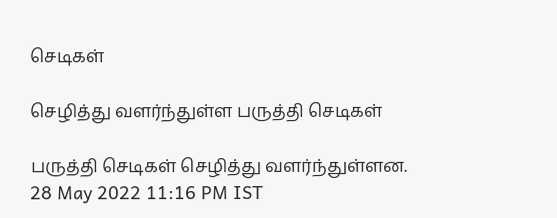செடிகள்

செழித்து வளர்ந்துள்ள பருத்தி செடிகள்

பருத்தி செடிகள் செழித்து வளர்ந்துள்ளன.
28 May 2022 11:16 PM IST